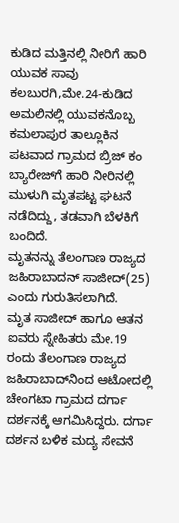ಕುಡಿದ ಮತ್ತಿನಲ್ಲಿ ನೀರಿಗೆ ಹಾರಿ ಯುವಕ ಸಾವು
ಕಲಬುರಗಿ,ಮೇ.24-ಕುಡಿದ ಅಮಲಿನಲ್ಲಿ ಯುವಕನೊಬ್ಬ ಕಮಲಾಪುರ ತಾಲ್ಲೂಕಿನ ಪಟವಾದ ಗ್ರಾಮದ ಬ್ರಿಜ್ ಕಂ ಬ್ಯಾರೇಜ್‍ಗೆ ಹಾರಿ ನೀರಿನಲ್ಲಿ ಮುಳುಗಿ ಮೃತಪಟ್ಟ ಘಟನೆ ನಡೆದಿದ್ದು, ತಡವಾಗಿ ಬೆಳಕಿಗೆ ಬಂದಿದೆ.
ಮೃತನನ್ನು ತೆಲಂಗಾಣ ರಾಜ್ಯದ ಜಹಿರಾಬಾದನ್ ಸಾಜೀದ್(25) ಎಂದು ಗುರುತಿಸಲಾಗಿದೆ.
ಮೃತ ಸಾಜೀದ್ ಹಾಗೂ ಆತನ ಐವರು ಸ್ನೇಹಿತರು ಮೇ.19 ರಂದು ತೆಲಂಗಾಣ ರಾಜ್ಯದ ಜಹಿರಾಬಾದ್‍ನಿಂದ ಆಟೋದಲ್ಲಿ ಚೇಂಗಟಾ ಗ್ರಾಮದ ದರ್ಗಾ ದರ್ಶನಕ್ಕೆ ಆಗಮಿಸಿದ್ದರು. ದರ್ಗಾ ದರ್ಶನ ಬಳಿಕ ಮದ್ಯ ಸೇವನೆ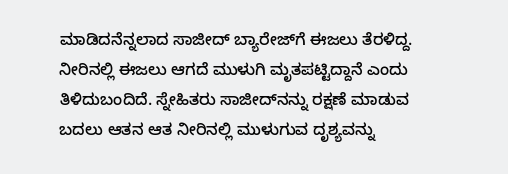ಮಾಡಿದನೆನ್ನಲಾದ ಸಾಜೀದ್ ಬ್ಯಾರೇಜ್‍ಗೆ ಈಜಲು ತೆರಳಿದ್ದ. ನೀರಿನಲ್ಲಿ ಈಜಲು ಆಗದೆ ಮುಳುಗಿ ಮೃತಪಟ್ಟಿದ್ದಾನೆ ಎಂದು ತಿಳಿದುಬಂದಿದೆ. ಸ್ನೇಹಿತರು ಸಾಜೀದ್‍ನನ್ನು ರಕ್ಷಣೆ ಮಾಡುವ ಬದಲು ಆತನ ಆತ ನೀರಿನಲ್ಲಿ ಮುಳುಗುವ ದೃಶ್ಯವನ್ನು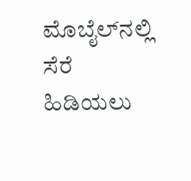ಮೊಬೈಲ್‍ನಲ್ಲಿ ಸೆರೆ ಹಿಡಿಯಲು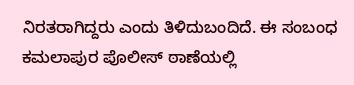ನಿರತರಾಗಿದ್ದರು ಎಂದು ತಿಳಿದುಬಂದಿದೆ. ಈ ಸಂಬಂಧ ಕಮಲಾಪುರ ಪೊಲೀಸ್ ಠಾಣೆಯಲ್ಲಿ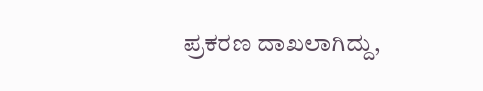ಪ್ರಕರಣ ದಾಖಲಾಗಿದ್ದು,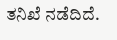ತನಿಖೆ ನಡೆದಿದೆ.